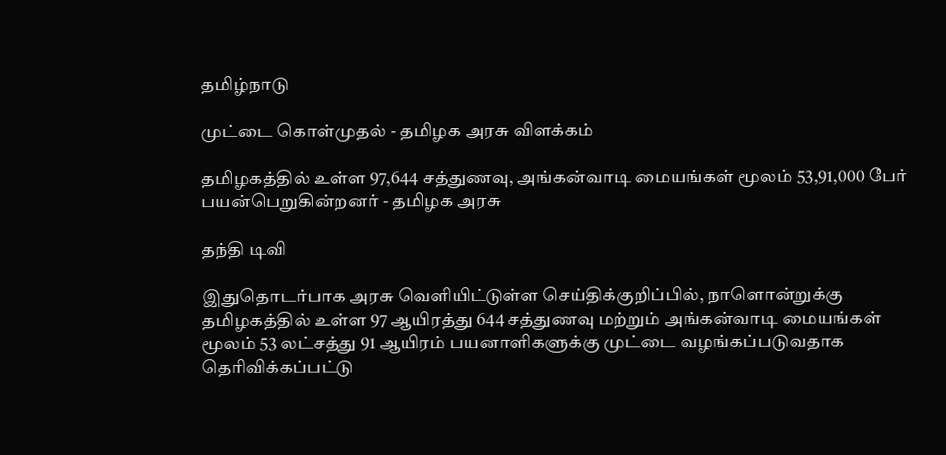தமிழ்நாடு

முட்டை கொள்முதல் - தமிழக அரசு விளக்கம்

தமிழகத்தில் உள்ள 97,644 சத்துணவு, அங்கன்வாடி மையங்கள் மூலம் 53,91,000 பேர் பயன்பெறுகின்றனர் - தமிழக அரசு

தந்தி டிவி

இதுதொடர்பாக அரசு வெளியிட்டுள்ள செய்திக்குறிப்பில், நாளொன்றுக்கு தமிழகத்தில் உள்ள 97 ஆயிரத்து 644 சத்துணவு மற்றும் அங்கன்வாடி மையங்கள் மூலம் 53 லட்சத்து 91 ஆயிரம் பயனாளிகளுக்கு முட்டை வழங்கப்படுவதாக தெரிவிக்கப்பட்டு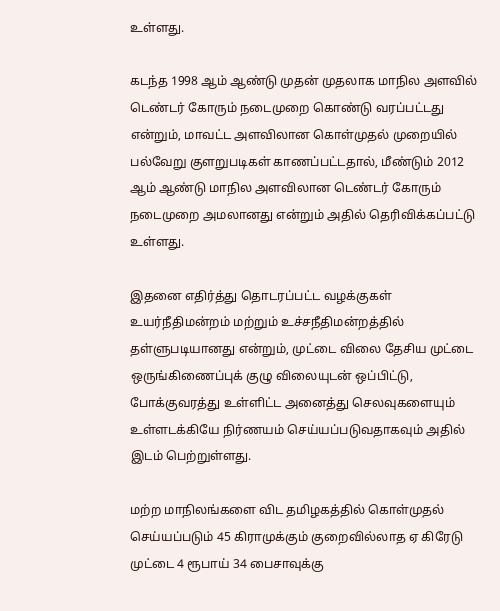உள்ளது.

கடந்த 1998 ஆம் ஆண்டு முதன் முதலாக மாநில அளவில் டெண்டர் கோரும் நடைமுறை கொண்டு வரப்பட்டது என்றும், மாவட்ட அளவிலான கொள்முதல் முறையில் பல்வேறு குளறுபடிகள் காணப்பட்டதால், மீண்டும் 2012 ஆம் ஆண்டு மாநில அளவிலான டெண்டர் கோரும் நடைமுறை அமலானது என்றும் அதில் தெரிவிக்கப்பட்டு உள்ளது.

இதனை எதிர்த்து தொடரப்பட்ட வழக்குகள் உயர்நீதிமன்றம் மற்றும் உச்சநீதிமன்றத்தில் தள்ளுபடியானது என்றும், முட்டை விலை தேசிய முட்டை ஒருங்கிணைப்புக் குழு விலையுடன் ஒப்பிட்டு, போக்குவரத்து உள்ளிட்ட அனைத்து செலவுகளையும் உள்ளடக்கியே நிர்ணயம் செய்யப்படுவதாகவும் அதில் இடம் பெற்றுள்ளது.

மற்ற மாநிலங்களை விட தமிழகத்தில் கொள்முதல் செய்யப்படும் 45 கிராமுக்கும் குறைவில்லாத ஏ கிரேடு முட்டை 4 ரூபாய் 34 பைசாவுக்கு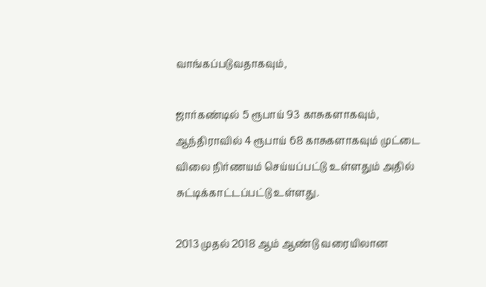வாங்கப்படுவதாகவும்,

ஜார்கண்டில் 5 ரூபாய் 93 காசுகளாகவும், ஆந்திராவில் 4 ரூபாய் 68 காசுகளாகவும் முட்டை விலை நிர்ணயம் செய்யப்பட்டு உள்ளதும் அதில் சுட்டிக்காட்டப்பட்டு உள்ளது.

2013 முதல் 2018 ஆம் ஆண்டு வரையிலான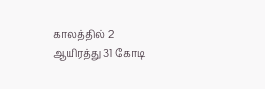காலத்தில் 2 ஆயிரத்து 31 கோடி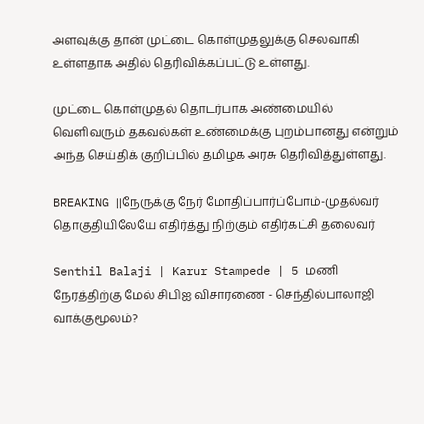அளவுக்கு தான் முட்டை கொள்முதலுக்கு செலவாகி உள்ளதாக அதில் தெரிவிக்கப்பட்டு உள்ளது.

முட்டை கொள்முதல் தொடர்பாக அண்மையில் வெளிவரும் தகவல்கள் உண்மைக்கு புறம்பானது என்றும் அந்த செய்திக் குறிப்பில் தமிழக அரசு தெரிவித்துள்ளது.

BREAKING ||நேருக்கு நேர் மோதிப்பார்ப்போம்-முதல்வர் தொகுதியிலேயே எதிர்த்து நிற்கும் எதிர்கட்சி தலைவர்

Senthil Balaji | Karur Stampede | 5 மணி நேரத்திற்கு மேல் சிபிஐ விசாரணை - செந்தில்பாலாஜி வாக்குமூலம்?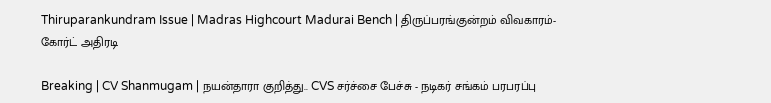Thiruparankundram Issue | Madras Highcourt Madurai Bench | திருப்பரங்குன்றம் விவகாரம்- கோர்ட் அதிரடி

Breaking | CV Shanmugam | நயன்தாரா குறித்து.. CVS சர்ச்சை பேச்சு - நடிகர் சங்கம் பரபரப்பு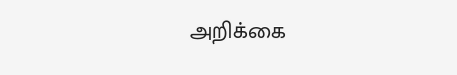அறிக்கை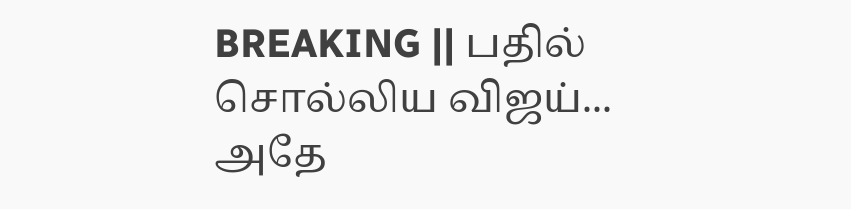BREAKING || பதில் சொல்லிய விஜய்... அதே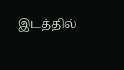இடத்தில்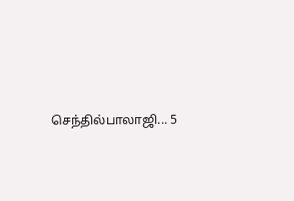செந்தில்பாலாஜி... 5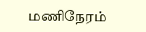மணிநேரம்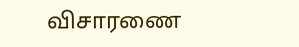விசாரணை